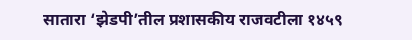सातारा ‘झेडपी’तील प्रशासकीय राजवटीला १४५९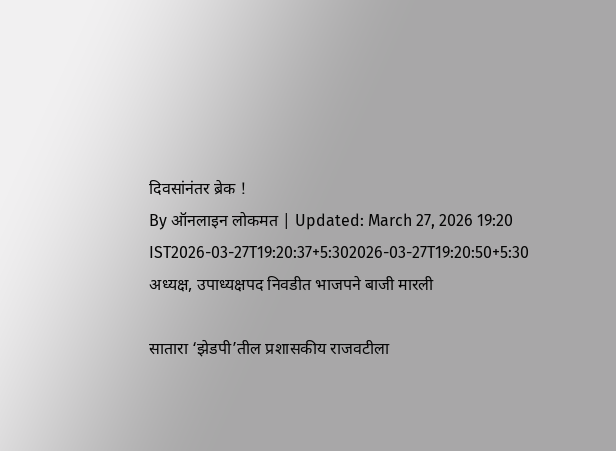दिवसांनंतर ब्रेक !
By ऑनलाइन लोकमत | Updated: March 27, 2026 19:20 IST2026-03-27T19:20:37+5:302026-03-27T19:20:50+5:30
अध्यक्ष, उपाध्यक्षपद निवडीत भाजपने बाजी मारली

सातारा ‘झेडपी’तील प्रशासकीय राजवटीला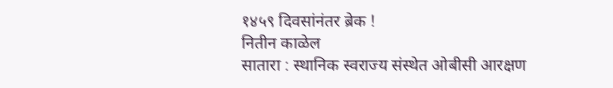१४५९ दिवसांनंतर ब्रेक !
नितीन काळेल
सातारा : स्थानिक स्वराज्य संस्थेत ओबीसी आरक्षण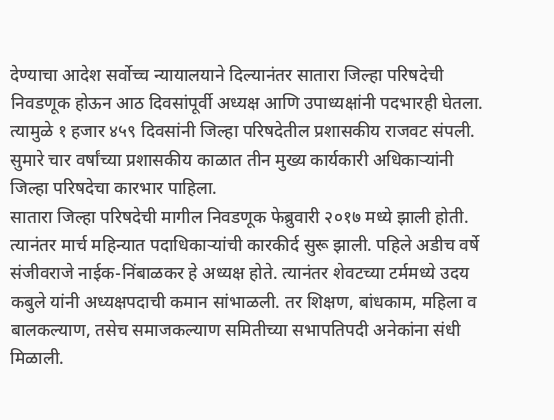देण्याचा आदेश सर्वोच्च न्यायालयाने दिल्यानंतर सातारा जिल्हा परिषदेची निवडणूक होऊन आठ दिवसांपूर्वी अध्यक्ष आणि उपाध्यक्षांनी पदभारही घेतला. त्यामुळे १ हजार ४५९ दिवसांनी जिल्हा परिषदेतील प्रशासकीय राजवट संपली. सुमारे चार वर्षांच्या प्रशासकीय काळात तीन मुख्य कार्यकारी अधिकाऱ्यांनी जिल्हा परिषदेचा कारभार पाहिला.
सातारा जिल्हा परिषदेची मागील निवडणूक फेब्रुवारी २०१७ मध्ये झाली होती. त्यानंतर मार्च महिन्यात पदाधिकाऱ्यांची कारकीर्द सुरू झाली. पहिले अडीच वर्षे संजीवराजे नाईक-निंबाळकर हे अध्यक्ष होते. त्यानंतर शेवटच्या टर्ममध्ये उदय कबुले यांनी अध्यक्षपदाची कमान सांभाळली. तर शिक्षण, बांधकाम, महिला व बालकल्याण, तसेच समाजकल्याण समितीच्या सभापतिपदी अनेकांना संधी मिळाली.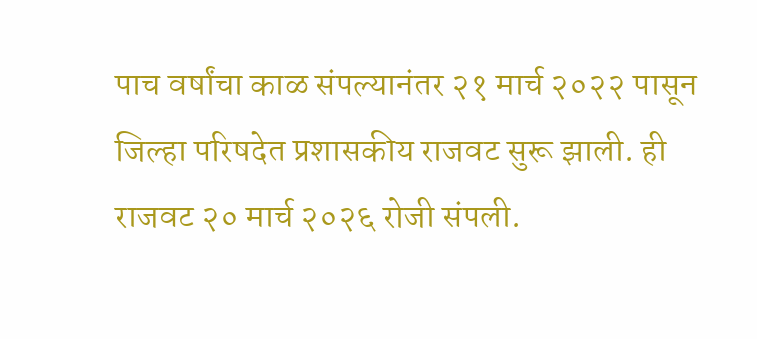पाच वर्षांचा काळ संपल्यानंतर २१ मार्च २०२२ पासून जिल्हा परिषदेत प्रशासकीय राजवट सुरू झाली. ही राजवट २० मार्च २०२६ रोजी संपली.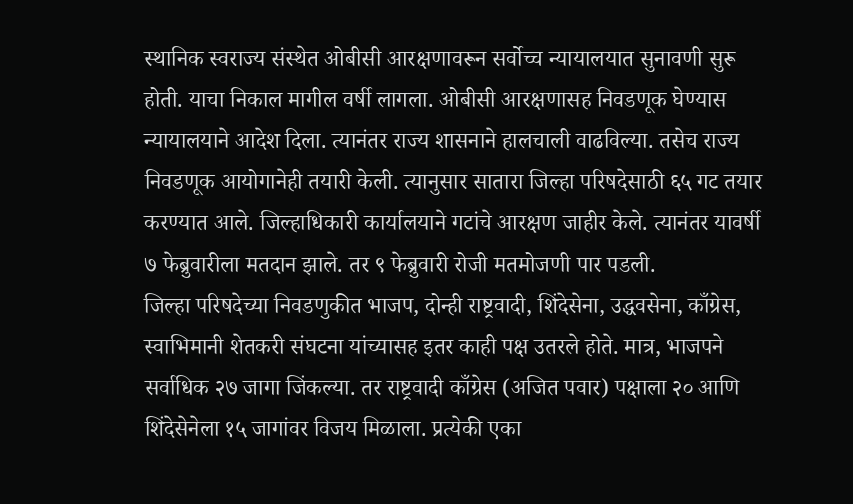स्थानिक स्वराज्य संस्थेत ओबीसी आरक्षणावरून सर्वोच्च न्यायालयात सुनावणी सुरू होती. याचा निकाल मागील वर्षी लागला. ओबीसी आरक्षणासह निवडणूक घेण्यास न्यायालयाने आदेश दिला. त्यानंतर राज्य शासनाने हालचाली वाढविल्या. तसेच राज्य निवडणूक आयोगानेही तयारी केली. त्यानुसार सातारा जिल्हा परिषदेसाठी ६५ गट तयार करण्यात आले. जिल्हाधिकारी कार्यालयाने गटांचे आरक्षण जाहीर केले. त्यानंतर यावर्षी ७ फेब्रुवारीला मतदान झाले. तर ९ फेब्रुवारी रोजी मतमोजणी पार पडली.
जिल्हा परिषदेच्या निवडणुकीत भाजप, दोन्ही राष्ट्रवादी, शिंदेसेना, उद्धवसेना, काँग्रेस, स्वाभिमानी शेतकरी संघटना यांच्यासह इतर काही पक्ष उतरले होते. मात्र, भाजपने सर्वाधिक २७ जागा जिंकल्या. तर राष्ट्रवादी काँग्रेस (अजित पवार) पक्षाला २० आणि शिंदेसेनेला १५ जागांवर विजय मिळाला. प्रत्येकी एका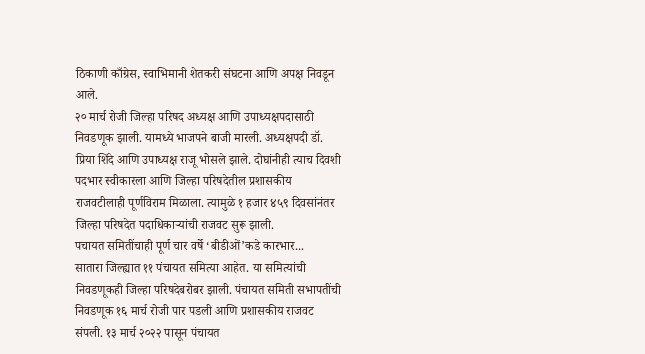ठिकाणी काँग्रेस, स्वाभिमानी शेतकरी संघटना आणि अपक्ष निवडून आले.
२० मार्च रोजी जिल्हा परिषद अध्यक्ष आणि उपाध्यक्षपदासाठी निवडणूक झाली. यामध्ये भाजपने बाजी मारली. अध्यक्षपदी डॉ. प्रिया शिंदे आणि उपाध्यक्ष राजू भोसले झाले. दोघांनीही त्याच दिवशी पदभार स्वीकारला आणि जिल्हा परिषदेतील प्रशासकीय राजवटीलाही पूर्णविराम मिळाला. त्यामुळे १ हजार ४५९ दिवसांनंतर जिल्हा परिषदेत पदाधिकाऱ्यांची राजवट सुरू झाली.
पचायत समितींचाही पूर्ण चार वर्षे ‘बीडीओं’कडे कारभार...
सातारा जिल्ह्यात ११ पंचायत समित्या आहेत. या समित्यांची निवडणूकही जिल्हा परिषदेबरोबर झाली. पंचायत समिती सभापतींची निवडणूक १६ मार्च रोजी पार पडली आणि प्रशासकीय राजवट संपली. १३ मार्च २०२२ पासून पंचायत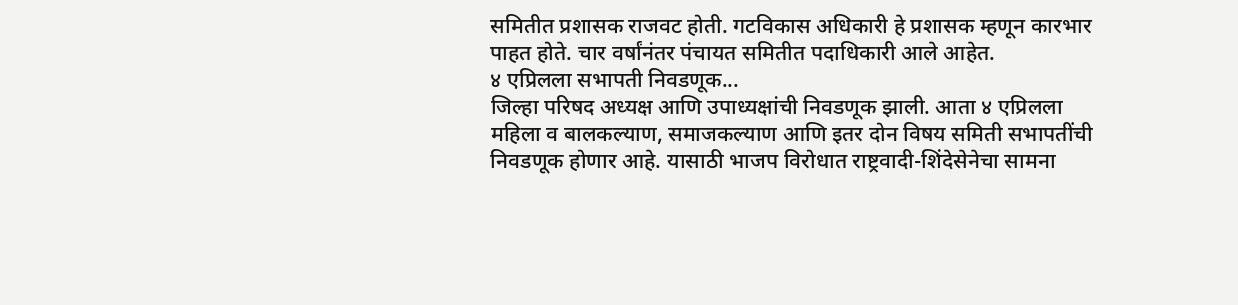समितीत प्रशासक राजवट होती. गटविकास अधिकारी हे प्रशासक म्हणून कारभार पाहत होते. चार वर्षांनंतर पंचायत समितीत पदाधिकारी आले आहेत.
४ एप्रिलला सभापती निवडणूक...
जिल्हा परिषद अध्यक्ष आणि उपाध्यक्षांची निवडणूक झाली. आता ४ एप्रिलला महिला व बालकल्याण, समाजकल्याण आणि इतर दोन विषय समिती सभापतींची निवडणूक होणार आहे. यासाठी भाजप विरोधात राष्ट्रवादी-शिंदेसेनेचा सामना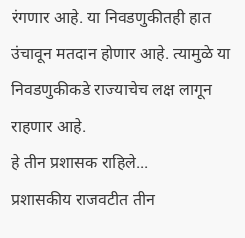रंगणार आहे. या निवडणुकीतही हात उंचावून मतदान होणार आहे. त्यामुळे या निवडणुकीकडे राज्याचेच लक्ष लागून राहणार आहे.
हे तीन प्रशासक राहिले...
प्रशासकीय राजवटीत तीन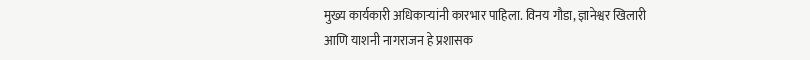मुख्य कार्यकारी अधिकाऱ्यांनी कारभार पाहिला. विनय गौडा, ज्ञानेश्वर खिलारी आणि याशनी नागराजन हे प्रशासक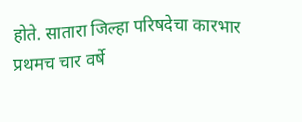होते. सातारा जिल्हा परिषदेचा कारभार प्रथमच चार वर्षे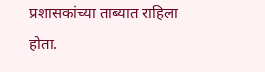प्रशासकांच्या ताब्यात राहिला होता.